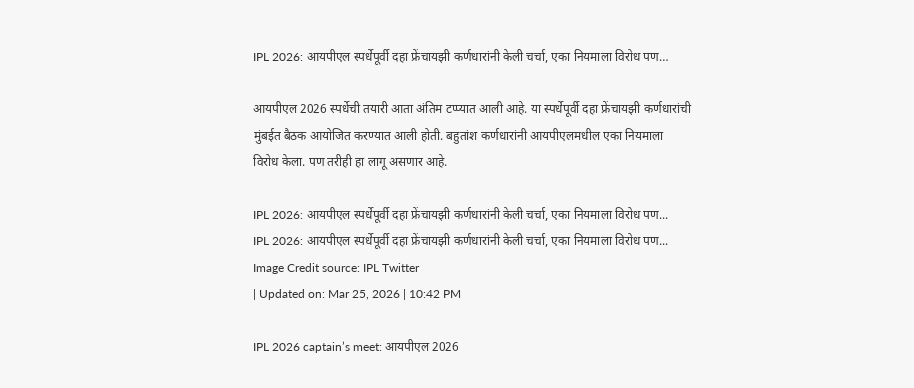IPL 2026: आयपीएल स्पर्धेपूर्वी दहा फ्रेंचायझी कर्णधारांनी केली चर्चा, एका नियमाला विरोध पण…

आयपीएल 2026 स्पर्धेची तयारी आता अंतिम टप्प्यात आली आहे. या स्पर्धेपूर्वी दहा फ्रेंचायझी कर्णधारांची मुंबईत बैठक आयोजित करण्यात आली होती. बहुतांश कर्णधारांनी आयपीएलमधील एका नियमाला विरोध केला. पण तरीही हा लागू असणार आहे.

IPL 2026: आयपीएल स्पर्धेपूर्वी दहा फ्रेंचायझी कर्णधारांनी केली चर्चा, एका नियमाला विरोध पण...
IPL 2026: आयपीएल स्पर्धेपूर्वी दहा फ्रेंचायझी कर्णधारांनी केली चर्चा, एका नियमाला विरोध पण...
Image Credit source: IPL Twitter
| Updated on: Mar 25, 2026 | 10:42 PM

IPL 2026 captain’s meet: आयपीएल 2026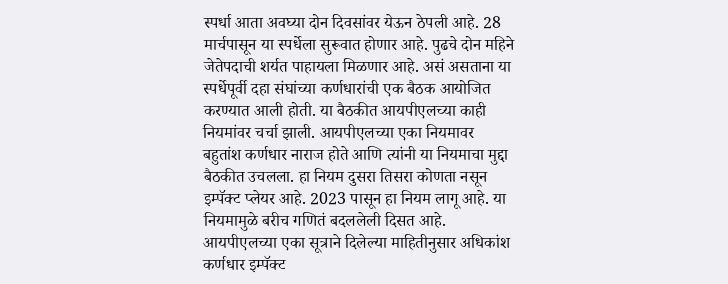स्पर्धा आता अवघ्या दोन दिवसांवर येऊन ठेपली आहे. 28 मार्चपासून या स्पर्धेला सुरूवात होणार आहे. पुढचे दोन महिने जेतेपदाची शर्यत पाहायला मिळणार आहे. असं असताना या स्पर्धेपूर्वी दहा संघांच्या कर्णधारांची एक बैठक आयोजित करण्यात आली होती. या बैठकीत आयपीएलच्या काही नियमांवर चर्चा झाली. आयपीएलच्या एका नियमावर बहुतांश कर्णधार नाराज होते आणि त्यांनी या नियमाचा मुद्दा बैठकीत उचलला. हा नियम दुसरा तिसरा कोणता नसून इम्पॅक्ट प्लेयर आहे. 2023 पासून हा नियम लागू आहे. या नियमामुळे बरीच गणितं बदललेली दिसत आहे. आयपीएलच्या एका सूत्राने दिलेल्या माहितीनुसार अधिकांश कर्णधार इम्पॅक्ट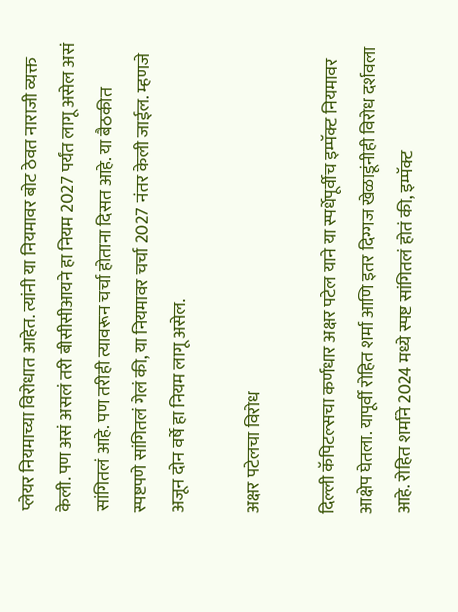प्लेयर नियमाच्या विरोधात आहेत. त्यांनी या नियमावर बोट ठेवत नाराजी व्यक्त केली. पण असं असलं तरी बीसीसीआयने हा नियम 2027 पर्यंत लागू असेल असं सांगितलं आहे. पण तरीही त्यावरून चर्चा होताना दिसत आहे. या बैठकीत स्पष्टपणे सांगितलं गेलं की, या नियमावर चर्चा 2027 नंतर केली जाईल. म्हणजे अजून दोन वर्षे हा नियम लागू असेल.

अक्षर पटेलचा विरोध

दिल्ली कॅपिटल्सचा कर्णधार अक्षर पटेल याने या स्पर्धेपूर्वीच इम्पॅक्ट नियमावर आक्षेप घेतला. यापूर्वी रोहित शर्मा आणि इतर दिग्गज खेळाडूंनीही विरोध दर्शवला आहे. रोहित शर्माने 2024 मध्ये स्पष्ट सांगितलं होतं की, इम्पॅक्ट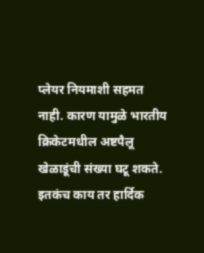प्लेयर नियमाशी सहमत नाही. कारण यामुळे भारतीय क्रिकेटमधील अष्टपैलू खेळाडूंची संख्या घटू शकते. इतकंच काय तर हार्दिक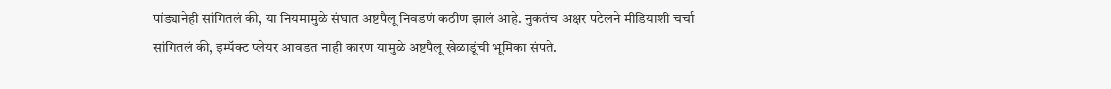पांड्यानेही सांगितलं की, या नियमामुळे संघात अष्टपैलू निवडणं कठीण झालं आहे. नुकतंच अक्षर पटेलने मीडियाशी चर्चा सांगितलं की, इम्पॅक्ट प्लेयर आवडत नाही कारण यामुळे अष्टपैलू खेळाडूंची भूमिका संपते.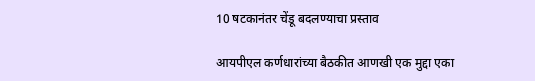10 षटकानंतर चेंडू बदलण्याचा प्रस्ताव

आयपीएल कर्णधारांच्या बैठकीत आणखी एक मुद्दा एका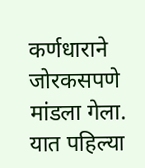कर्णधाराने जोरकसपणे मांडला गेला. यात पहिल्या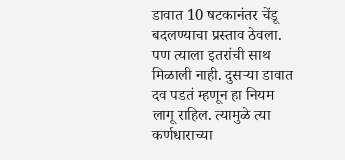डावात 10 षटकानंतर चेंडू बदलण्याचा प्रस्ताव ठेवला. पण त्याला इतरांची साथ मिळाली नाही. दुसऱ्या डावात दव पडतं म्हणून हा नियम लागू राहिल. त्यामुळे त्या कर्णधाराच्या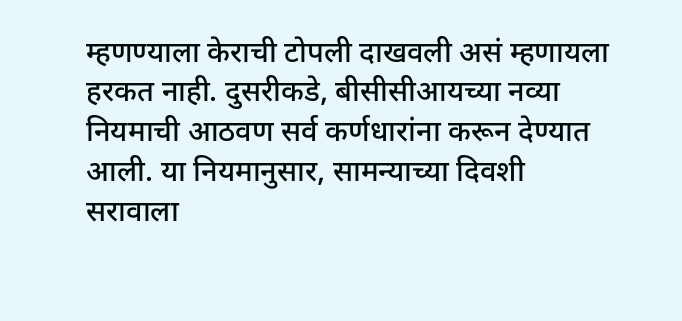म्हणण्याला केराची टोपली दाखवली असं म्हणायला हरकत नाही. दुसरीकडे, बीसीसीआयच्या नव्या नियमाची आठवण सर्व कर्णधारांना करून देण्यात आली. या नियमानुसार, सामन्याच्या दिवशी सरावाला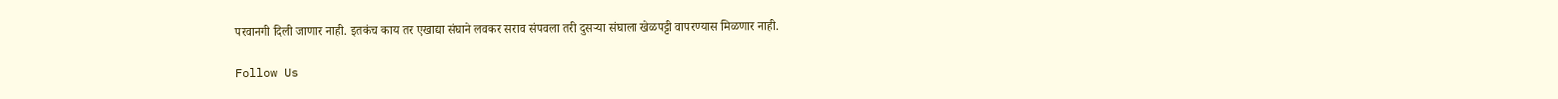परवानगी दिली जाणार नाही. इतकंच काय तर एखाद्या संघाने लवकर सराव संपवला तरी दुसऱ्या संघाला खेळपट्टी वापरण्यास मिळणार नाही.

Follow Us